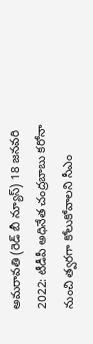అమరావతి (రెడ్ బీ న్యూస్) 18 జనవరి 2022: టీడీపీ అధినేత చంద్రబాబు కరోనా నుంచి త్వరగా కోలుకోవాలని సీఎం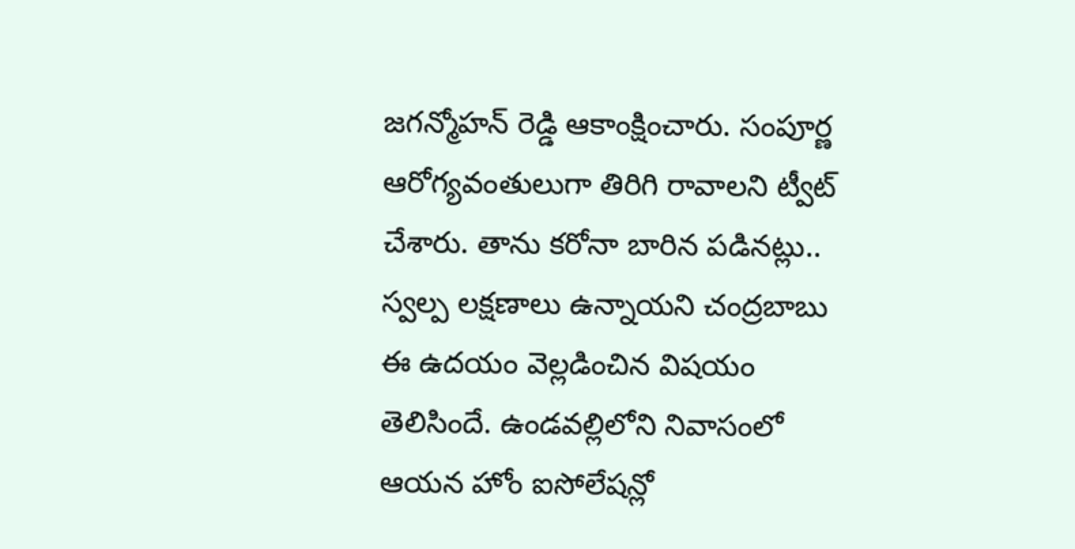జగన్మోహన్ రెడ్డి ఆకాంక్షించారు. సంపూర్ణ ఆరోగ్యవంతులుగా తిరిగి రావాలని ట్వీట్ చేశారు. తాను కరోనా బారిన పడినట్లు.. స్వల్ప లక్షణాలు ఉన్నాయని చంద్రబాబు ఈ ఉదయం వెల్లడించిన విషయం తెలిసిందే. ఉండవల్లిలోని నివాసంలో ఆయన హోం ఐసోలేషన్లో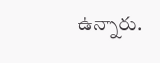ఉన్నారు.